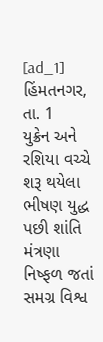[ad_1]
હિંમતનગર, તા. 1
યુક્રેન અને રશિયા વચ્ચે શરૂ થયેલા ભીષણ યુદ્ધ પછી શાંતિ
મંત્રણા નિષ્ફળ જતાં સમગ્ર વિશ્વ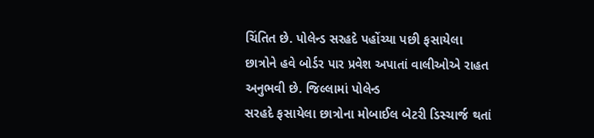ચિંતિત છે. પોલેન્ડ સરહદે પહોંચ્યા પછી ફસાયેલા
છાત્રોને હવે બોર્ડર પાર પ્રવેશ અપાતાં વાલીઓએ રાહત અનુભવી છે. જિલ્લામાં પોલેન્ડ
સરહદે ફસાયેલા છાત્રોના મોબાઈલ બેટરી ડિસ્ચાર્જ થતાં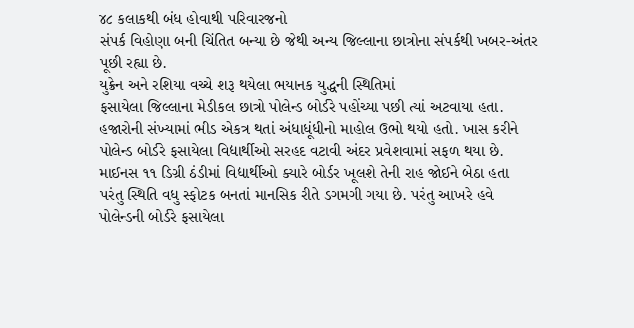૪૮ કલાકથી બંધ હોવાથી પરિવારજનો
સંપર્ક વિહોણા બની ચિંતિત બન્યા છે જેથી અન્ય જિલ્લાના છાત્રોના સંપર્કથી ખબર-અંતર
પૂછી રહ્યા છે.
યુક્રેન અને રશિયા વચ્ચે શરૂ થયેલા ભયાનક યુદ્ધની સ્થિતિમાં
ફસાયેલા જિલ્લાના મેડીકલ છાત્રો પોલેન્ડ બોર્ડરે પહોંચ્યા પછી ત્યાં અટવાયા હતા.
હજારોની સંખ્યામાં ભીડ એકત્ર થતાં અંધાધૂંધીનો માહોલ ઉભો થયો હતો. ખાસ કરીને
પોલેન્ડ બોર્ડરે ફસાયેલા વિદ્યાર્થીઓ સરહદ વટાવી અંદર પ્રવેશવામાં સફળ થયા છે.
માઈનસ ૧૧ ડિગ્રી ઠંડીમાં વિદ્યાર્થીઓ ક્યારે બોર્ડર ખૂલશે તેની રાહ જોઈને બેઠા હતા
પરંતુ સ્થિતિ વધુ સ્ફોટક બનતાં માનસિક રીતે ડગમગી ગયા છે. પરંતુ આખરે હવે
પોલેન્ડની બોર્ડરે ફસાયેલા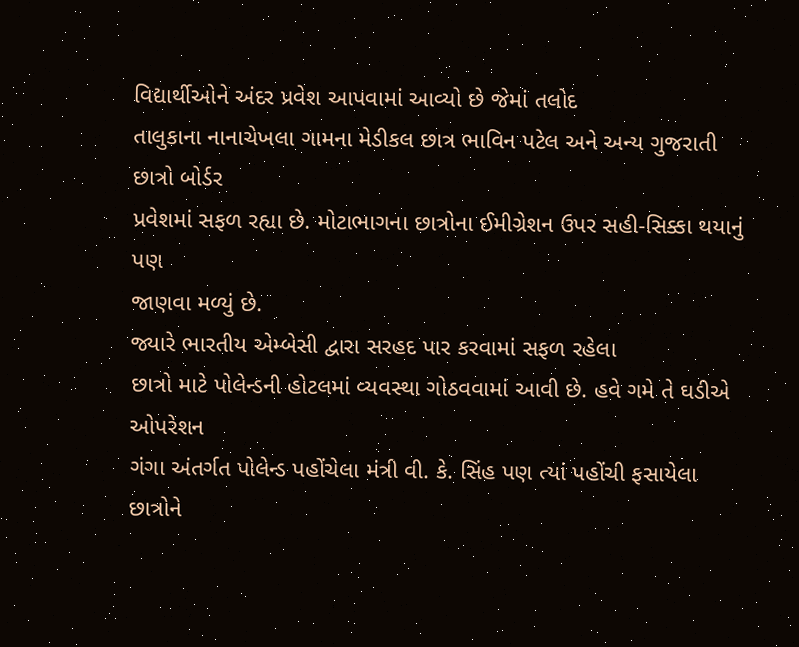વિદ્યાર્થીઓને અંદર પ્રવેશ આપવામાં આવ્યો છે જેમાં તલોદ
તાલુકાના નાનાચેખલા ગામના મેડીકલ છાત્ર ભાવિન પટેલ અને અન્ય ગુજરાતી છાત્રો બોર્ડર
પ્રવેશમાં સફળ રહ્યા છે. મોટાભાગના છાત્રોના ઈમીગ્રેશન ઉપર સહી-સિક્કા થયાનું પણ
જાણવા મળ્યું છે.
જ્યારે ભારતીય એમ્બેસી દ્વારા સરહદ પાર કરવામાં સફળ રહેલા
છાત્રો માટે પોલેન્ડની હોટલમાં વ્યવસ્થા ગોઠવવામાં આવી છે. હવે ગમે તે ઘડીએ ઓપરેશન
ગંગા અંતર્ગત પોલેન્ડ પહોંચેલા મંત્રી વી. કે. સિંહ પણ ત્યાં પહોંચી ફસાયેલા
છાત્રોને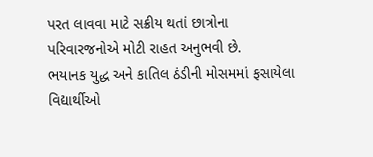પરત લાવવા માટે સક્રીય થતાં છાત્રોના પરિવારજનોએ મોટી રાહત અનુભવી છે.
ભયાનક યુદ્ધ અને કાતિલ ઠંડીની મોસમમાં ફસાયેલા વિદ્યાર્થીઓ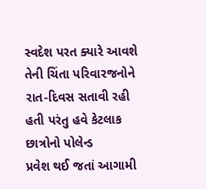સ્વદેશ પરત ક્યારે આવશે
તેની ચિંતા પરિવારજનોને રાત-દિવસ સતાવી રહી હતી પરંતુ હવે કેટલાક છાત્રોનો પોલેન્ડ
પ્રવેશ થઈ જતાં આગામી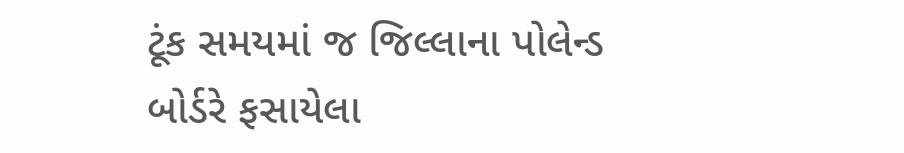ટૂંક સમયમાં જ જિલ્લાના પોલેન્ડ બોર્ડરે ફસાયેલા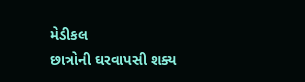મેડીકલ
છાત્રોની ઘરવાપસી શક્ય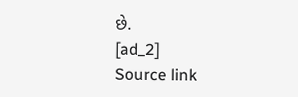છે.
[ad_2]
Source link